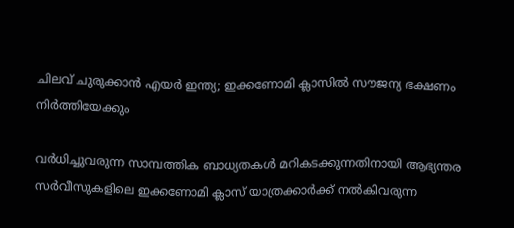ചിലവ് ചുരുക്കാൻ എയർ ഇന്ത്യ; ഇക്കണോമി ക്ലാസിൽ സൗജന്യ ഭക്ഷണം നിർത്തിയേക്കും

വർധിച്ചുവരുന്ന സാമ്പത്തിക ബാധ്യതകൾ മറികടക്കുന്നതിനായി ആഭ്യന്തര സർവീസുകളിലെ ഇക്കണോമി ക്ലാസ് യാത്രക്കാർക്ക് നൽകിവരുന്ന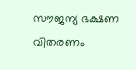സൗജന്യ ഭക്ഷണ വിതരണം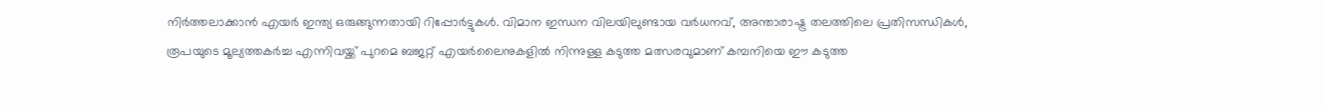നിർത്തലാക്കാൻ എയർ ഇന്ത്യ ഒരുങ്ങുന്നതായി റിപ്പോർട്ടുകൾ. വിമാന ഇന്ധന വിലയിലുണ്ടായ വർധനവ്, അന്താരാഷ്ട്ര തലത്തിലെ പ്രതിസന്ധികൾ, രൂപയുടെ മൂല്യത്തകർച്ച എന്നിവയ്ക്ക് പുറമെ ബജറ്റ് എയർലൈനുകളിൽ നിന്നുള്ള കടുത്ത മത്സരവുമാണ് കമ്പനിയെ ഈ കടുത്ത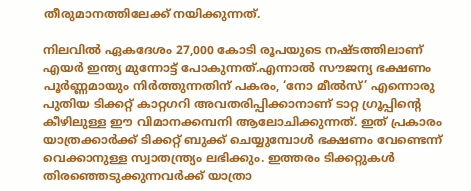തീരുമാനത്തിലേക്ക് നയിക്കുന്നത്.

നിലവിൽ ഏകദേശം 27,000 കോടി രൂപയുടെ നഷ്ടത്തിലാണ് എയർ ഇന്ത്യ മുന്നോട്ട് പോകുന്നത്.എന്നാൽ സൗജന്യ ഭക്ഷണം പൂർണ്ണമായും നിർത്തുന്നതിന് പകരം, ‘നോ മീൽസ്’ എന്നൊരു പുതിയ ടിക്കറ്റ് കാറ്റഗറി അവതരിപ്പിക്കാനാണ് ടാറ്റ ഗ്രൂപ്പിന്റെ കീഴിലുള്ള ഈ വിമാനക്കമ്പനി ആലോചിക്കുന്നത്. ഇത് പ്രകാരം യാത്രക്കാർക്ക് ടിക്കറ്റ് ബുക്ക് ചെയ്യുമ്പോൾ ഭക്ഷണം വേണ്ടെന്ന് വെക്കാനുള്ള സ്വാതന്ത്ര്യം ലഭിക്കും. ഇത്തരം ടിക്കറ്റുകൾ തിരഞ്ഞെടുക്കുന്നവർക്ക് യാത്രാ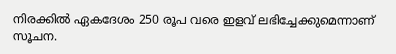നിരക്കിൽ ഏകദേശം 250 രൂപ വരെ ഇളവ് ലഭിച്ചേക്കുമെന്നാണ് സൂചന.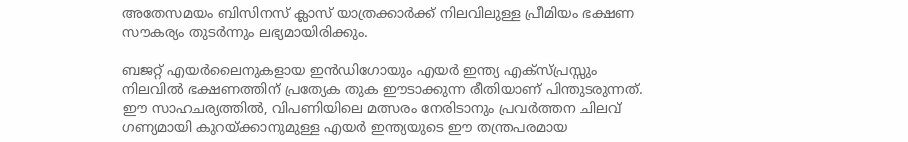അതേസമയം ബിസിനസ് ക്ലാസ് യാത്രക്കാർക്ക് നിലവിലുള്ള പ്രീമിയം ഭക്ഷണ സൗകര്യം തുടർന്നും ലഭ്യമായിരിക്കും.

ബജറ്റ് എയർലൈനുകളായ ഇൻഡിഗോയും എയർ ഇന്ത്യ എക്സ്പ്രസ്സും നിലവിൽ ഭക്ഷണത്തിന് പ്രത്യേക തുക ഈടാക്കുന്ന രീതിയാണ് പിന്തുടരുന്നത്. ഈ സാഹചര്യത്തിൽ, വിപണിയിലെ മത്സരം നേരിടാനും പ്രവർത്തന ചിലവ് ഗണ്യമായി കുറയ്ക്കാനുമുള്ള എയർ ഇന്ത്യയുടെ ഈ തന്ത്രപരമായ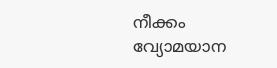നീക്കം വ്യോമയാന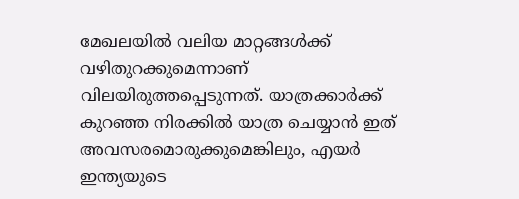മേഖലയിൽ വലിയ മാറ്റങ്ങൾക്ക് വഴിതുറക്കുമെന്നാണ് വിലയിരുത്തപ്പെടുന്നത്. യാത്രക്കാർക്ക് കുറഞ്ഞ നിരക്കിൽ യാത്ര ചെയ്യാൻ ഇത് അവസരമൊരുക്കുമെങ്കിലും, എയർ ഇന്ത്യയുടെ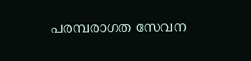പരമ്പരാഗത സേവന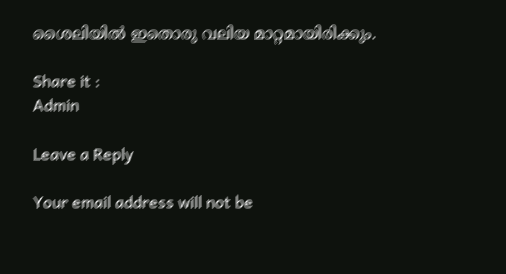ശൈലിയിൽ ഇതൊരു വലിയ മാറ്റമായിരിക്കും.

Share it :
Admin

Leave a Reply

Your email address will not be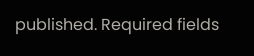published. Required fields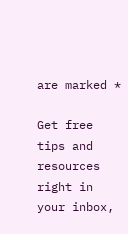are marked *

Get free tips and resources right in your inbox,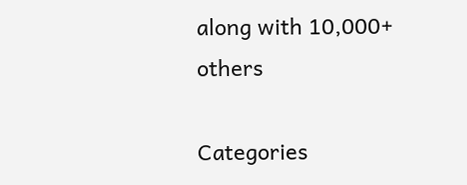along with 10,000+ others

Categories